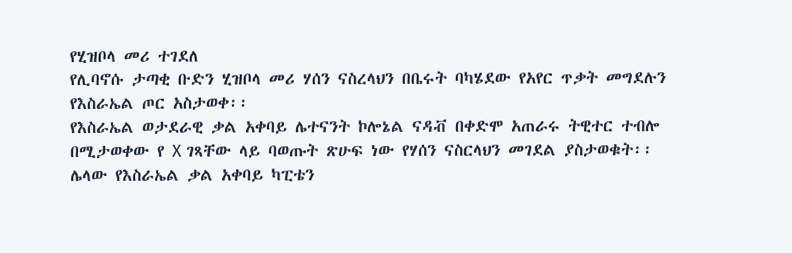የሂዝቦላ መሪ ተገደለ
የሊባኖሱ ታጣቂ ቡድን ሂዝቦላ መሪ ሃሰን ናስረላህን በቤሩት ባካሄደው የአየር ጥቃት መግደሉን የእስራኤል ጦር አስታወቀ፡፡
የእስራኤል ወታደራዊ ቃል አቀባይ ሌተናንት ኮሎኔል ናዳቭ በቀድሞ አጠራሩ ትዊተር ተብሎ በሚታወቀው የ X ገጻቸው ላይ ባወጡት ጽሁፍ ነው የሃሰን ናስርላህን መገደል ያስታወቁት፡፡
ሌላው የእስራኤል ቃል አቀባይ ካፒቴን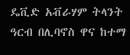ዴቪድ አቭራሃም ትላንት ዓርብ በሊባኖስ ዋና ከተማ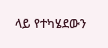ላይ የተካሄደውን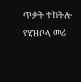ጥቃት ተከትሎ የሂዝቦላ መሪ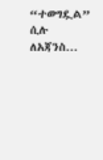“ተወግዷል” ሲሉ ለአጃንስ...